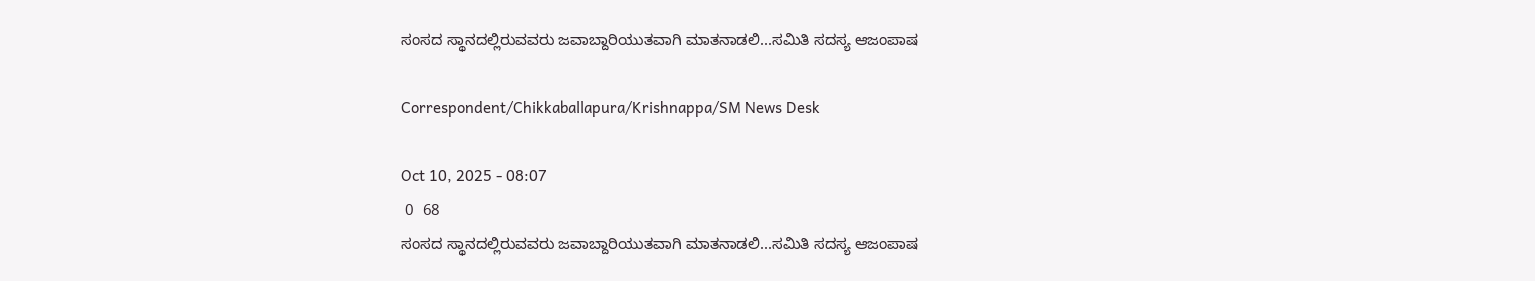ಸಂಸದ ಸ್ಥಾನದಲ್ಲಿರುವವರು ಜವಾಬ್ದಾರಿಯುತವಾಗಿ ಮಾತನಾಡಲಿ...ಸಮಿತಿ ಸದಸ್ಯ ಆಜಂ‌ಪಾಷ

Correspondent/Chikkaballapura/Krishnappa/SM News Desk

Oct 10, 2025 - 08:07
 0  68
ಸಂಸದ ಸ್ಥಾನದಲ್ಲಿರುವವರು ಜವಾಬ್ದಾರಿಯುತವಾಗಿ ಮಾತನಾಡಲಿ...ಸಮಿತಿ ಸದಸ್ಯ ಆಜಂ‌ಪಾಷ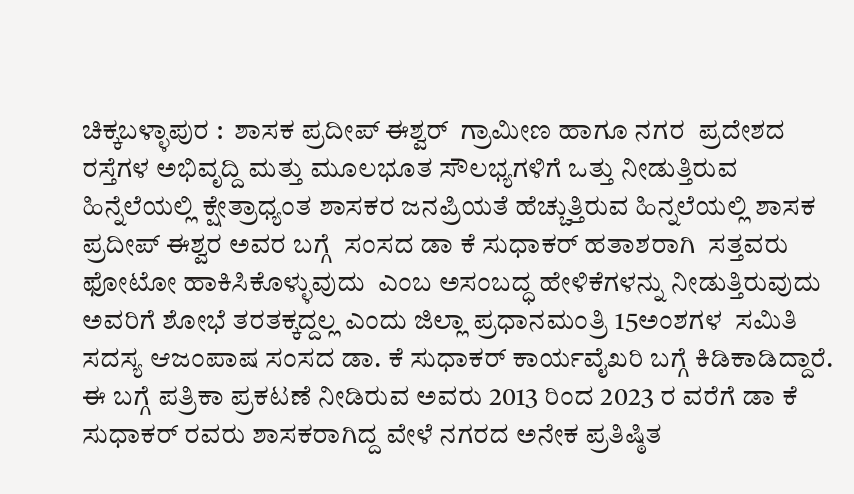ಚಿಕ್ಕಬಳ್ಳಾಪುರ :  ಶಾಸಕ ಪ್ರದೀಪ್ ಈಶ್ವರ್  ಗ್ರಾಮೀಣ ಹಾಗೂ ನಗರ  ಪ್ರದೇಶದ ರಸ್ತೆಗಳ‌ ಅಭಿವೃದ್ದಿ ಮತ್ತು ಮೂಲಭೂತ ಸೌಲಭ್ಯಗಳಿಗೆ ಒತ್ತು ನೀಡುತ್ತಿರುವ ಹಿನ್ನೆಲೆಯಲ್ಲಿ ಕ್ಷೇತ್ರಾಧ್ಯಂತ ಶಾಸಕರ ಜನಪ್ರಿಯತೆ ಹೆಚ್ಚುತ್ತಿರುವ ಹಿನ್ನಲೆಯಲ್ಲಿ ಶಾಸಕ ಪ್ರದೀಪ್ ಈಶ್ವರ ಅವರ ಬಗ್ಗೆ  ಸಂಸದ ಡಾ ಕೆ ಸುಧಾಕರ್ ಹತಾಶರಾಗಿ  ಸತ್ತವರು ಫೋಟೋ ಹಾಕಿಸಿಕೊಳ್ಳುವುದು  ಎಂಬ ಅಸಂಬದ್ಧ ಹೇಳಿಕೆಗಳನ್ನು ನೀಡುತ್ತಿರುವುದು  ಅವರಿಗೆ ಶೋಭೆ ತರತಕ್ಕದ್ದಲ್ಲ ಎಂದು ಜಿಲ್ಲಾ ಪ್ರಧಾನಮಂತ್ರಿ 15ಅಂಶಗಳ  ಸಮಿತಿ ಸದಸ್ಯ ಆಜಂ‌ಪಾಷ ಸಂಸದ ಡಾ. ಕೆ ಸುಧಾಕರ್ ಕಾರ್ಯವೈಖರಿ ಬಗ್ಗೆ ಕಿಡಿಕಾಡಿದ್ದಾರೆ.
ಈ ಬಗ್ಗೆ ಪತ್ರಿಕಾ ಪ್ರಕಟಣೆ ನೀಡಿರುವ ಅವರು 2013 ರಿಂದ 2023 ರ ವರೆಗೆ ಡಾ ಕೆ ಸುಧಾಕರ್ ರವರು ಶಾಸಕರಾಗಿದ್ದ ವೇಳೆ ನಗರದ ಅನೇಕ ಪ್ರತಿಷ್ಠಿತ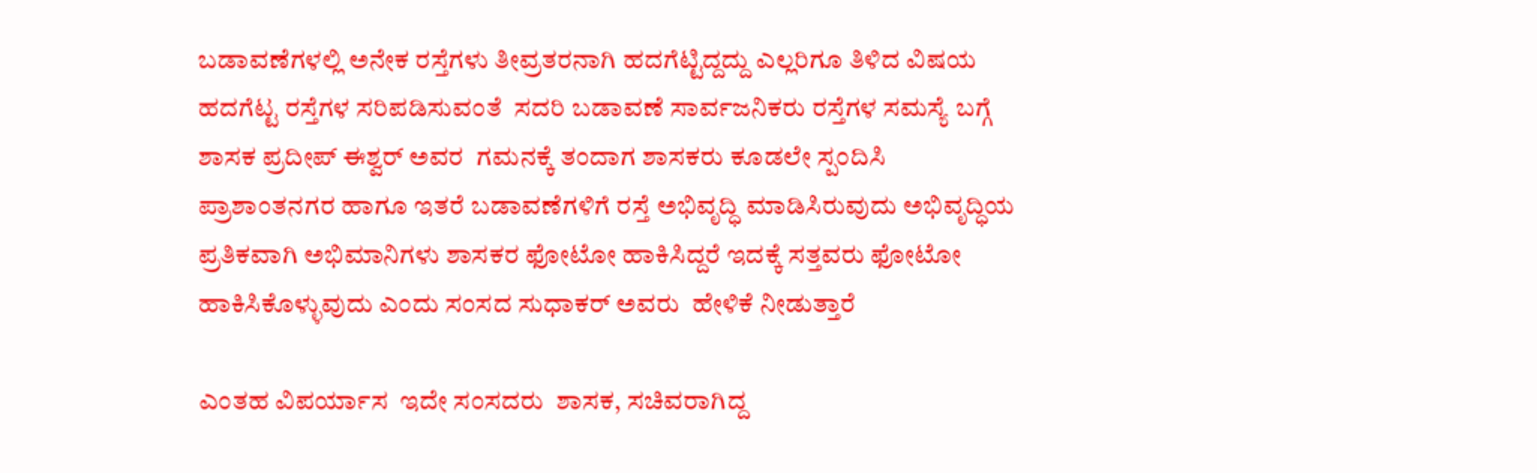ಬಡಾವಣೆಗಳಲ್ಲಿ ಅನೇಕ ರಸ್ತೆಗಳು ತೀವ್ರತರನಾಗಿ ಹದಗೆಟ್ಟಿದ್ದದ್ದು ಎಲ್ಲರಿಗೂ ತಿಳಿದ ವಿಷಯ ಹದಗೆಟ್ಟ ರಸ್ತೆಗಳ ಸರಿಪಡಿಸುವಂತೆ  ಸದರಿ ಬಡಾವಣೆ ಸಾರ್ವಜನಿಕರು ರಸ್ತೆಗಳ ಸಮಸ್ಯೆ ಬಗ್ಗೆ ಶಾಸಕ ಪ್ರದೀಪ್ ಈಶ್ವರ್ ಅವರ  ಗಮನಕ್ಕೆ ತಂದಾಗ ಶಾಸಕರು ಕೂಡಲೇ ಸ್ಪಂದಿಸಿ ಪ್ರಾಶಾಂತನಗರ ಹಾಗೂ ಇತರೆ ಬಡಾವಣೆಗಳಿಗೆ ರಸ್ತೆ ಅಭಿವೃದ್ಧಿ ಮಾಡಿಸಿರುವುದು ಅಭಿವೃದ್ಧಿಯ ಪ್ರತಿಕವಾಗಿ ಅಭಿಮಾನಿಗಳು ಶಾಸಕರ ಫೋಟೋ ಹಾಕಿಸಿದ್ದರೆ ಇದಕ್ಕೆ ಸತ್ತವರು ಫೋಟೋ ಹಾಕಿಸಿಕೊಳ್ಳುವುದು ಎಂದು ಸಂಸದ ಸುಧಾಕರ್ ಅವರು  ಹೇಳಿಕೆ ನೀಡುತ್ತಾರೆ

ಎಂತಹ ವಿಪರ್ಯಾಸ  ಇದೇ ಸಂಸದರು  ಶಾಸಕ, ಸಚಿವರಾಗಿದ್ದ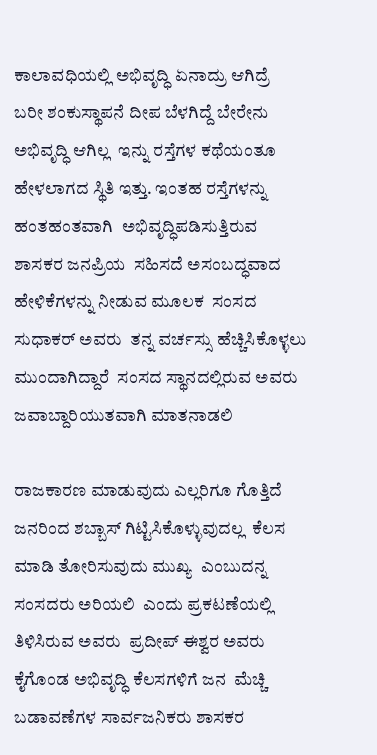ಕಾಲಾವಧಿಯಲ್ಲಿ ಅಭಿವೃದ್ಧಿ ಏನಾದ್ರು ಆಗಿದ್ರೆ   ಬರೀ ಶಂಕುಸ್ಥಾಪನೆ ದೀಪ ಬೆಳಗಿದ್ದೆ ಬೇರೇನು ಅಭಿವೃದ್ಧಿ ಆಗಿಲ್ಲ  ಇನ್ನು ರಸ್ತೆಗಳ ಕಥೆಯಂತೂ  ಹೇಳಲಾಗದ ಸ್ಥಿತಿ ಇತ್ತು. ಇಂತಹ ರಸ್ತೆಗಳನ್ನು ಹಂತಹಂತವಾಗಿ  ಅಭಿವೃದ್ಧಿಪಡಿಸುತ್ತಿರುವ ಶಾಸಕರ ಜನಪ್ರಿಯ  ಸಹಿಸದೆ ಅಸಂಬದ್ಧವಾದ  ಹೇಳಿಕೆಗಳನ್ನು ನೀಡುವ ಮೂಲಕ  ಸಂಸದ ಸುಧಾಕರ್ ಅವರು  ತನ್ನ ವರ್ಚಸ್ಸು ಹೆಚ್ಚಿಸಿಕೊಳ್ಳಲು ಮುಂದಾಗಿದ್ದಾರೆ  ಸಂಸದ ಸ್ಥಾನದಲ್ಲಿರುವ ಅವರು ಜವಾಬ್ದಾರಿಯುತವಾಗಿ ಮಾತನಾಡಲಿ

ರಾಜಕಾರಣ ಮಾಡುವುದು ಎಲ್ಲರಿಗೂ ಗೊತ್ತಿದೆ  ಜನರಿಂದ ಶಬ್ಬಾಸ್ ಗಿಟ್ಟಿಸಿಕೊಳ್ಳುವುದಲ್ಲ  ಕೆಲಸ ಮಾಡಿ ತೋರಿಸುವುದು ಮುಖ್ಯ  ಎಂಬುದನ್ನ ಸಂಸದರು ಅರಿಯಲಿ  ಎಂದು ಪ್ರಕಟಣೆಯಲ್ಲಿ ತಿಳಿಸಿರುವ ಅವರು  ಪ್ರದೀಪ್ ಈಶ್ವರ ಅವರು ಕೈಗೊಂಡ ಅಭಿವೃದ್ಧಿ ಕೆಲಸಗಳಿಗೆ ಜನ  ಮೆಚ್ಚಿ   ಬಡಾವಣೆಗಳ ಸಾರ್ವಜನಿಕರು ಶಾಸಕರ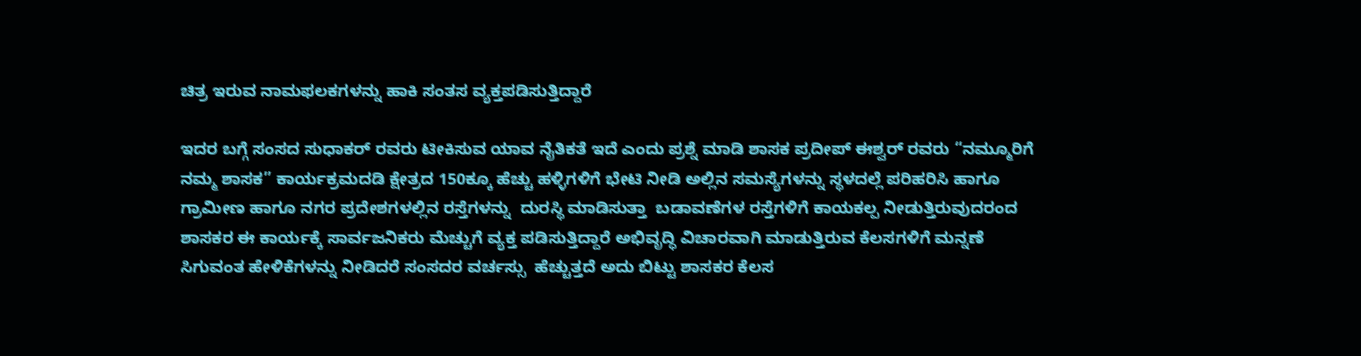ಚಿತ್ರ ಇರುವ ನಾಮಫಲಕಗಳನ್ನು ಹಾಕಿ ಸಂತಸ ವ್ಯಕ್ತಪಡಿಸುತ್ತಿದ್ದಾರೆ

ಇದರ ಬಗ್ಗೆ ಸಂಸದ ಸುಧಾಕರ್ ರವರು ಟೀಕಿಸುವ ಯಾವ ನೈತಿಕತೆ ಇದೆ ಎಂದು ಪ್ರಶ್ನೆ ಮಾಡಿ ಶಾಸಕ ಪ್ರದೀಪ್ ಈಶ್ವರ್ ರವರು “ನಮ್ಮೂರಿಗೆ  ನಮ್ಮ ಶಾಸಕ” ಕಾರ್ಯಕ್ರಮದಡಿ ಕ್ಷೇತ್ರದ 150ಕ್ಕೂ ಹೆಚ್ಚು ಹಳ್ಳಿಗಳಿಗೆ ಭೇಟಿ ನೀಡಿ ಅಲ್ಲಿನ‌ ಸಮಸ್ಯೆಗಳನ್ನು ಸ್ಥಳದಲ್ಲೆ ಪರಿಹರಿಸಿ ಹಾಗೂ ಗ್ರಾಮೀಣ ಹಾಗೂ ನಗರ ಪ್ರದೇಶಗಳಲ್ಲಿನ ರಸ್ತೆಗಳನ್ನು  ದುರಸ್ಥಿ ಮಾಡಿಸುತ್ತಾ  ಬಡಾವಣೆಗಳ ರಸ್ತೆಗಳಿಗೆ ಕಾಯಕಲ್ಪ ನೀಡುತ್ತಿರುವುದರಂದ ಶಾಸಕರ ಈ ಕಾರ್ಯಕ್ಕೆ ಸಾರ್ವಜನಿಕರು ಮೆಚ್ಚುಗೆ ವ್ಯಕ್ತ ಪಡಿಸುತ್ತಿದ್ದಾರೆ ಅಭಿವೃದ್ಧಿ ವಿಚಾರವಾಗಿ ಮಾಡುತ್ತಿರುವ ಕೆಲಸಗಳಿಗೆ ಮನ್ನಣೆ ಸಿಗುವಂತ ಹೇಳಿಕೆಗಳನ್ನು ನೀಡಿದರೆ ಸಂಸದರ ವರ್ಚಸ್ಸು  ಹೆಚ್ಚುತ್ತದೆ ಅದು ಬಿಟ್ಟು ಶಾಸಕರ ಕೆಲಸ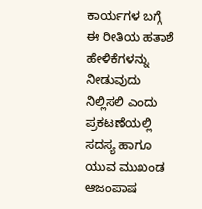ಕಾರ್ಯಗಳ ಬಗ್ಗೆ  ಈ ರೀತಿಯ ಹತಾಶೆ ಹೇಳಿಕೆಗಳನ್ನು ನೀಡುವುದು ನಿಲ್ಲಿಸಲಿ ಎಂದು ಪ್ರಕಟಣೆಯಲ್ಲಿ ಸದಸ್ಯ ಹಾಗೂ ಯುವ ಮುಖಂಡ ಆಜಂ‌ಪಾಷ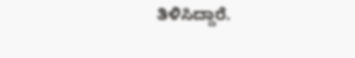ತಿಳಿಸಿದ್ದಾರೆ.